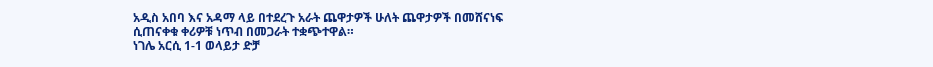አዲስ አበባ እና አዳማ ላይ በተደረጉ አራት ጨዋታዎች ሁለት ጨዋታዎች በመሸናነፍ ሲጠናቀቁ ቀሪዎቹ ነጥብ በመጋራት ተቋጭተዋል።
ነገሌ አርሲ 1-1 ወላይታ ድቻ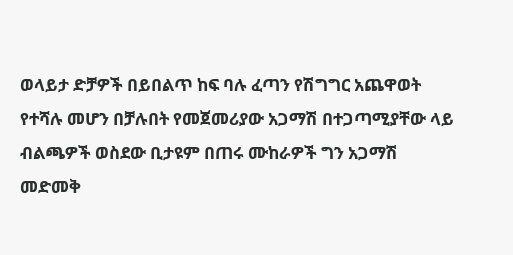ወላይታ ድቻዎች በይበልጥ ከፍ ባሉ ፈጣን የሽግግር አጨዋወት የተሻሉ መሆን በቻሉበት የመጀመሪያው አጋማሽ በተጋጣሚያቸው ላይ ብልጫዎች ወስደው ቢታዩም በጠሩ ሙከራዎች ግን አጋማሽ መድመቅ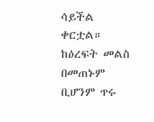ሳይችል ቀርቷል።
ከዕረፍት መልስ በመጠኑም ቢሆንም ጥሩ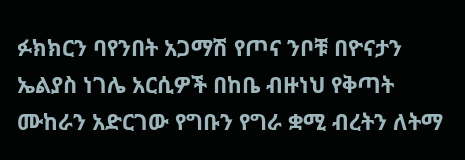ፉክክርን ባየንበት አጋማሽ የጦና ንቦቹ በዮናታን ኤልያስ ነገሌ አርሲዎች በከቤ ብዙነህ የቅጣት ሙከራን አድርገው የግቡን የግራ ቋሚ ብረትን ለትማ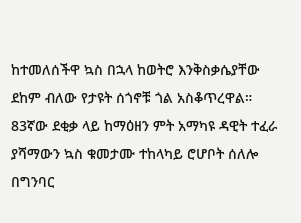ከተመለሰችዋ ኳስ በኋላ ከወትሮ እንቅስቃሴያቸው ደከም ብለው የታዩት ሰጎኖቹ ጎል አስቆጥረዋል። 83ኛው ደቂቃ ላይ ከማዕዘን ምት አማካዩ ዳዊት ተፈራ ያሻማውን ኳስ ቁመታሙ ተከላካይ ሮሆቦት ሰለሎ በግንባር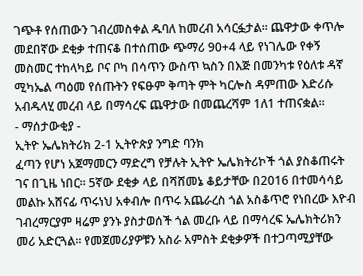ገጭቶ የሰጠውን ገብረመስቀል ዱባለ ከመረብ አሳርፏታል። ጨዋታው ቀጥሎ መደበኛው ደቂቃ ተጠናቆ በተሰጠው ጭማሪ 90+4 ላይ የነገሌው የቀኝ መስመር ተከላካይ ቦና ቦካ በሳጥን ውስጥ ኳስን በእጅ በመንካቱ የዕለቱ ዳኛ ሚካኤል ጣዕመ የሰጡትን የፍፁም ቅጣት ምት ካርሎስ ዳምጠው እድሪሱ አብዱላሂ መረብ ላይ በማሳረፍ ጨዋታው በመጨረሻም 1ለ1 ተጠናቋል።
- ማሰታውቂያ -
ኢትዮ ኤሌክትሪክ 2-1 ኢትዮጵያ ንግድ ባንክ
ፈጣን የሆነ አጀማመርን ማድረግ የቻሉት ኢትዮ ኤሌክትሪኮች ጎል ያስቆጠሩት ገና በጊዜ ነበር። 5ኛው ደቂቃ ላይ በሻሸመኔ ቆይታቸው በ2016 በተመሳሳይ መልኩ አሸናፊ ጥሩነህ አቀብሎ በጥሩ አጨራረስ ጎል አስቆጥሮ የነበረው እዮብ ገብረማርያም ዛሬም ያንኑ ያስታወሰች ጎል መረቡ ላይ በማሳረፍ ኤሌክትሪክን መሪ አድርጓል። የመጀመሪያዎቹን አስራ አምስት ደቂቃዎች በተጋጣሚያቸው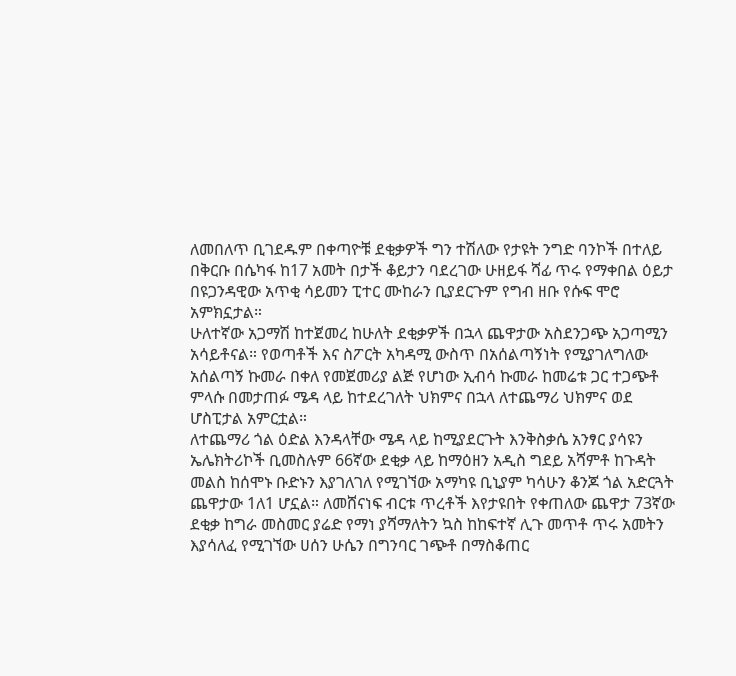ለመበለጥ ቢገደዱም በቀጣዮቹ ደቂቃዎች ግን ተሽለው የታዩት ንግድ ባንኮች በተለይ በቅርቡ በሴካፋ ከ17 አመት በታች ቆይታን ባደረገው ሁዘይፋ ሻፊ ጥሩ የማቀበል ዕይታ በዩጋንዳዊው አጥቂ ሳይመን ፒተር ሙከራን ቢያደርጉም የግብ ዘቡ የሱፍ ሞሮ አምክኗታል።
ሁለተኛው አጋማሽ ከተጀመረ ከሁለት ደቂቃዎች በኋላ ጨዋታው አስደንጋጭ አጋጣሚን አሳይቶናል። የወጣቶች እና ስፖርት አካዳሚ ውስጥ በአሰልጣኝነት የሚያገለግለው አሰልጣኝ ኩመራ በቀለ የመጀመሪያ ልጅ የሆነው ኢብሳ ኩመራ ከመሬቱ ጋር ተጋጭቶ ምላሱ በመታጠፉ ሜዳ ላይ ከተደረገለት ህክምና በኋላ ለተጨማሪ ህክምና ወደ ሆስፒታል አምርቷል።
ለተጨማሪ ጎል ዕድል እንዳላቸው ሜዳ ላይ ከሚያደርጉት እንቅስቃሴ አንፃር ያሳዩን ኤሌክትሪኮች ቢመስሉም 66ኛው ደቂቃ ላይ ከማዕዘን አዲስ ግደይ አሻምቶ ከጉዳት መልስ ከሰሞኑ ቡድኑን እያገለገለ የሚገኘው አማካዩ ቢኒያም ካሳሁን ቆንጆ ጎል አድርጓት ጨዋታው 1ለ1 ሆኗል። ለመሸናነፍ ብርቱ ጥረቶች እየታዩበት የቀጠለው ጨዋታ 73ኛው ደቂቃ ከግራ መስመር ያሬድ የማነ ያሻማለትን ኳስ ከከፍተኛ ሊጉ መጥቶ ጥሩ አመትን እያሳለፈ የሚገኘው ሀሰን ሁሴን በግንባር ገጭቶ በማስቆጠር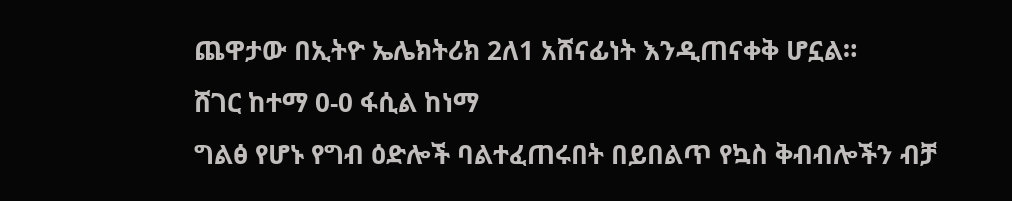ጨዋታው በኢትዮ ኤሌክትሪክ 2ለ1 አሸናፊነት እንዲጠናቀቅ ሆኗል።
ሸገር ከተማ 0-0 ፋሲል ከነማ
ግልፅ የሆኑ የግብ ዕድሎች ባልተፈጠሩበት በይበልጥ የኳስ ቅብብሎችን ብቻ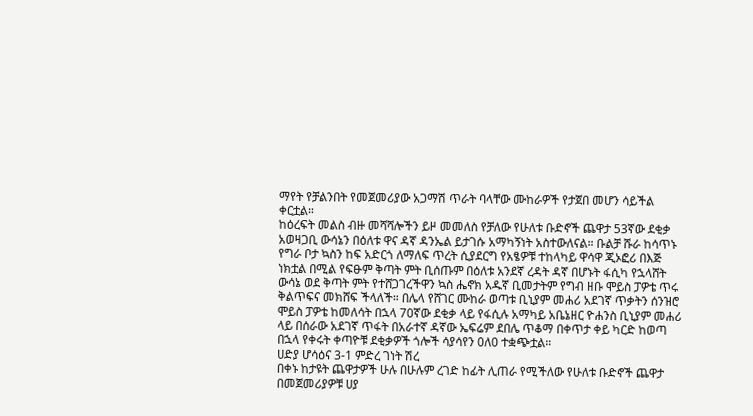ማየት የቻልንበት የመጀመሪያው አጋማሽ ጥራት ባላቸው ሙከራዎች የታጀበ መሆን ሳይችል ቀርቷል።
ከዕረፍት መልስ ብዙ መሻሻሎችን ይዞ መመለስ የቻለው የሁለቱ ቡድኖች ጨዋታ 53ኛው ደቂቃ አወዛጋቢ ውሳኔን በዕለቱ ዋና ዳኛ ዳንኤል ይታገሱ አማካኝነት አስተውለናል። ቡልቻ ሹራ ከሳጥኑ የግራ ቦታ ኳስን ከፍ አድርጎ ለማለፍ ጥረት ሲያደርግ የአፄዎቹ ተከላካይ ዋሳዋ ጂኦፎሪ በእጅ ነክቷል በሚል የፍፁም ቅጣት ምት ቢሰጡም በዕለቱ አንደኛ ረዳት ዳኛ በሆኑት ፋሲካ የኋላሸት ውሳኔ ወደ ቅጣት ምት የተሸጋገረችዋን ኳስ ሔኖክ አዱኛ ቢመታትም የግብ ዘቡ ሞይስ ፓዎቴ ጥሩ ቅልጥፍና መክሸፍ ችላለች። በሌላ የሸገር ሙከራ ወጣቱ ቢኒያም መሐሪ አደገኛ ጥቃትን ሰንዝሮ ሞይስ ፓዎቴ ከመለሳት በኋላ 70ኛው ደቂቃ ላይ የፋሲሉ አማካይ አቤኔዘር ዮሐንስ ቢኒያም መሐሪ ላይ በሰራው አደገኛ ጥፋት በአራተኛ ዳኛው ኤፍሬም ደበሌ ጥቆማ በቀጥታ ቀይ ካርድ ከወጣ በኋላ የቀሩት ቀጣዮቹ ደቂቃዎች ጎሎች ሳያሳየን 0ለ0 ተቋጭቷል።
ሀድያ ሆሳዕና 3-1 ምድረ ገነት ሽረ
በቀኑ ከታዩት ጨዋታዎች ሁሉ በሁሉም ረገድ ከፊት ሊጠራ የሚችለው የሁለቱ ቡድኖች ጨዋታ በመጀመሪያዎቹ ሀያ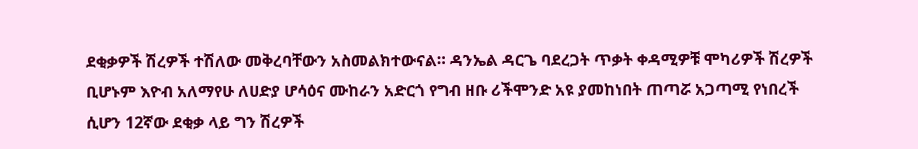ደቂቃዎች ሽረዎች ተሽለው መቅረባቸውን አስመልክተውናል። ዳንኤል ዳርጌ ባደረጋት ጥቃት ቀዳሚዎቹ ሞካሪዎች ሽረዎች ቢሆኑም እዮብ አለማየሁ ለሀድያ ሆሳዕና ሙከራን አድርጎ የግብ ዘቡ ሪችሞንድ አዩ ያመከነበት ጠጣሯ አጋጣሚ የነበረች ሲሆን 12ኛው ደቂቃ ላይ ግን ሽረዎች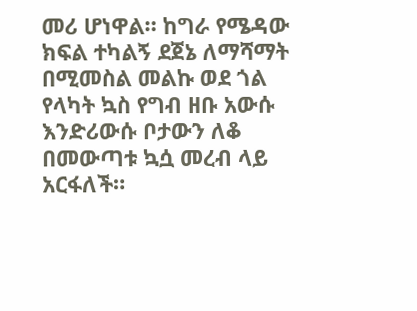መሪ ሆነዋል። ከግራ የሜዳው ክፍል ተካልኝ ደጀኔ ለማሻማት በሚመስል መልኩ ወደ ጎል የላካት ኳስ የግብ ዘቡ አውሱ እንድሪውሱ ቦታውን ለቆ በመውጣቱ ኳሷ መረብ ላይ አርፋለች።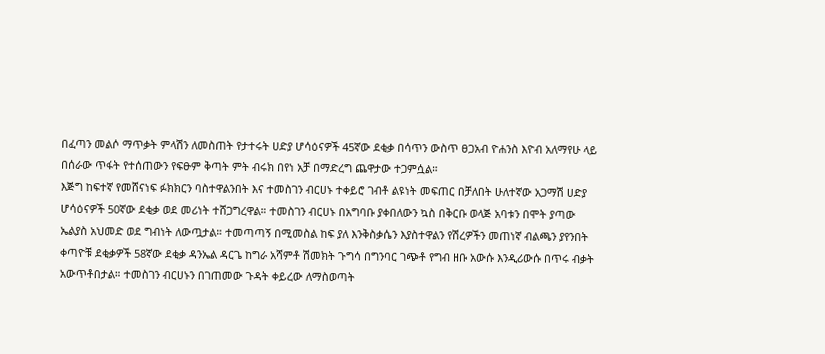በፈጣን መልሶ ማጥቃት ምላሽን ለመስጠት የታተሩት ሀድያ ሆሳዕናዎች 45ኛው ደቂቃ በሳጥን ውስጥ ፀጋአብ ዮሐንስ እዮብ አለማየሁ ላይ በሰራው ጥፋት የተሰጠውን የፍፁም ቅጣት ምት ብሩክ በየነ አቻ በማድረግ ጨዋታው ተጋምሷል።
እጅግ ከፍተኛ የመሸናነፍ ፉክክርን ባስተዋልንበት እና ተመስገን ብርሀኑ ተቀይሮ ገብቶ ልዩነት መፍጠር በቻለበት ሁለተኛው አጋማሽ ሀድያ ሆሳዕናዎች 50ኛው ደቂቃ ወደ መሪነት ተሸጋግረዋል። ተመስገን ብርሀኑ በአግባቡ ያቀበለውን ኳስ በቅርቡ ወላጅ አባቱን በሞት ያጣው ኤልያስ አህመድ ወደ ግብነት ለውጧታል። ተመጣጣኝ በሚመስል ከፍ ያለ እንቅስቃሴን እያስተዋልን የሽረዎችን መጠነኛ ብልጫን ያየንበት ቀጣዮቹ ደቂቃዎች 58ኛው ደቂቃ ዳንኤል ዳርጌ ከግራ አሻምቶ ሽመክት ጉግሳ በግንባር ገጭቶ የግብ ዘቡ አውሱ እንዲሪውሱ በጥሩ ብቃት አውጥቶበታል። ተመስገን ብርሀኑን በገጠመው ጉዳት ቀይረው ለማስወጣት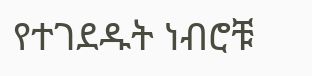የተገደዱት ነብሮቹ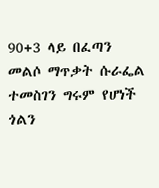90+3 ላይ በፈጣን መልሶ ማጥቃት ሱራፌል ተመስገን ግሩም የሆነች ጎልን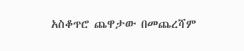አስቆጥሮ ጨዋታው በመጨረሻም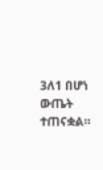3ለ1 በሆነ ውጤት ተጠናቋል።